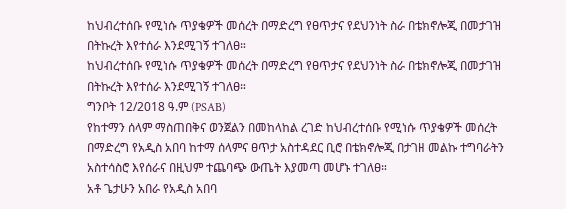ከህብረተሰቡ የሚነሱ ጥያቄዎች መሰረት በማድረግ የፀጥታና የደህንነት ስራ በቴክኖሎጂ በመታገዝ በትኩረት እየተሰራ እንደሚገኝ ተገለፀ።
ከህብረተሰቡ የሚነሱ ጥያቄዎች መሰረት በማድረግ የፀጥታና የደህንነት ስራ በቴክኖሎጂ በመታገዝ በትኩረት እየተሰራ እንደሚገኝ ተገለፀ።
ግንቦት 12/2018 ዓ.ም (PSAB)
የከተማን ሰላም ማስጠበቅና ወንጀልን በመከላከል ረገድ ከህብረተሰቡ የሚነሱ ጥያቄዎች መሰረት በማድረግ የአዲስ አበባ ከተማ ሰላምና ፀጥታ አስተዳደር ቢሮ በቴክኖሎጂ በታገዘ መልኩ ተግባራትን አስተሳስሮ እየሰራና በዚህም ተጨባጭ ውጤት እያመጣ መሆኑ ተገለፀ።
አቶ ጌታሁን አበራ የአዲስ አበባ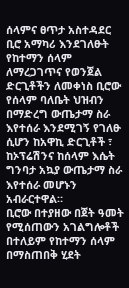ሰላምና ፀጥታ አስተዳደር ቢሮ አማካሪ እንደገለፁት የከተማን ሰላም ለማረጋገጥና የወንጀል ድርጊቶችን ለመቀነስ ቢሮው የሰላም ባለቤት ህዝብን በማድረግ ውጤታማ ስራ እየተሰራ እንደሚገኝ የገለፁ ሲሆን ከአዋኪ ድርጊቶች ፣ ከኦፕሬሽንና ከሰላም እሴት ግንባታ አኳያ ውጤታማ ስራ እየተሰራ መሆኑን አብራርተዋል።
ቢሮው በተያዘው በጀት ዓመት የሚሰጠውን አገልግሎቶች በተለይም የከተማን ሰላም በማስጠበቅ ሂደት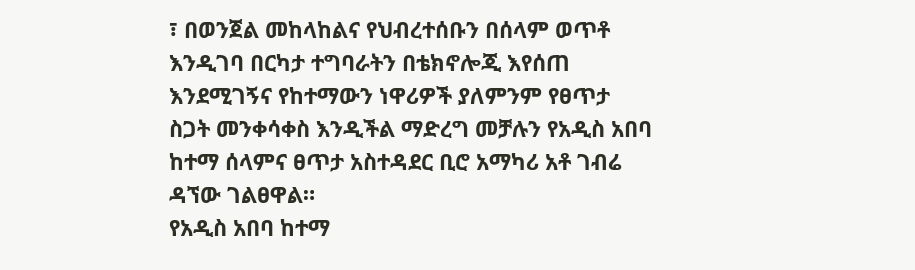፣ በወንጀል መከላከልና የህብረተሰቡን በሰላም ወጥቶ እንዲገባ በርካታ ተግባራትን በቴክኖሎጂ እየሰጠ እንደሚገኝና የከተማውን ነዋሪዎች ያለምንም የፀጥታ ስጋት መንቀሳቀስ እንዲችል ማድረግ መቻሉን የአዲስ አበባ ከተማ ሰላምና ፀጥታ አስተዳደር ቢሮ አማካሪ አቶ ገብሬ ዳኘው ገልፀዋል።
የአዲስ አበባ ከተማ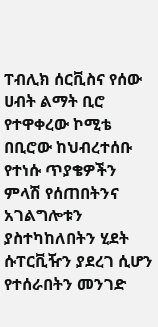ፐብሊክ ሰርቪስና የሰው ሀብት ልማት ቢሮ የተዋቀረው ኮሚቴ በቢሮው ከህብረተሰቡ የተነሱ ጥያቄዎችን ምላሽ የሰጠበትንና አገልግሎቱን ያስተካከለበትን ሂደት ሱፐርቪዥን ያደረገ ሲሆን የተሰራበትን መንገድ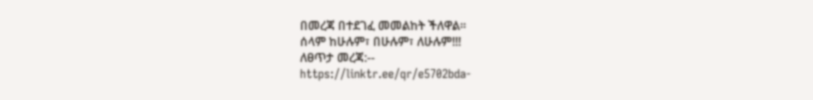በመረጃ በተደገፈ መመልከት ችለዋል።
ሰላም ከሁሉም፣ በሁሉም፣ ለሁሉም!!!
ለፀጥታ መረጃ:--
https://linktr.ee/qr/e5702bda-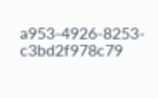a953-4926-8253-c3bd2f978c79